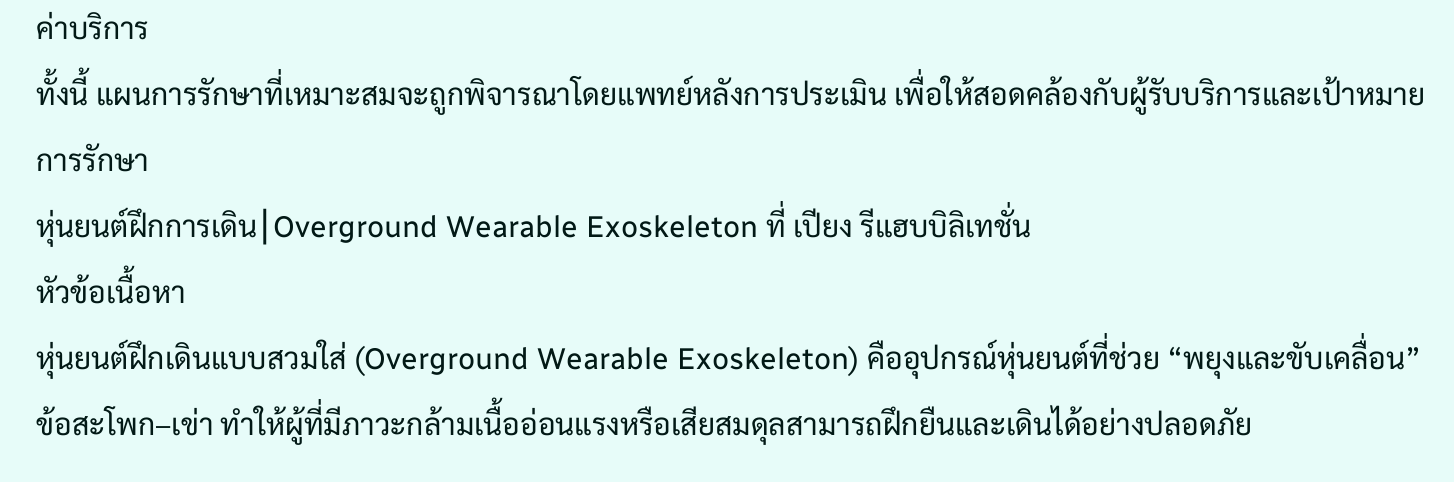ค่าบริการ
ทั้งนี้ แผนการรักษาที่เหมาะสมจะถูกพิจารณาโดยแพทย์หลังการประเมิน เพื่อให้สอดคล้องกับผู้รับบริการและเป้าหมายการรักษา
หุ่นยนต์ฝึกการเดิน⎮Overground Wearable Exoskeleton ที่ เปียง รีแฮบบิลิเทชั่น
หัวข้อเนื้อหา
หุ่นยนต์ฝึกเดินแบบสวมใส่ (Overground Wearable Exoskeleton) คืออุปกรณ์หุ่นยนต์ที่ช่วย “พยุงและขับเคลื่อน” ข้อสะโพก–เข่า ทำให้ผู้ที่มีภาวะกล้ามเนื้ออ่อนแรงหรือเสียสมดุลสามารถฝึกยืนและเดินได้อย่างปลอดภัย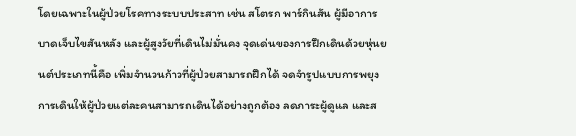โดยเฉพาะในผู้ป่วยโรคทางระบบประสาท เช่น สโตรก พาร์กินสัน ผู้มีอาการบาดเจ็บไขสันหลัง และผู้สูงวัยที่เดินไม่มั่นคง จุดเด่นของการฝึกเดินด้วยหุ่นยนต์ประเภทนี้คือ เพิ่มจำนวนก้าวที่ผู้ป่วยสามารถฝึกได้ จดจำรูปแบบการพยุงการเดินให้ผู้ป่วยแต่ละคนสามารถเดินได้อย่างถูกต้อง ลดภาระผู้ดูแล และส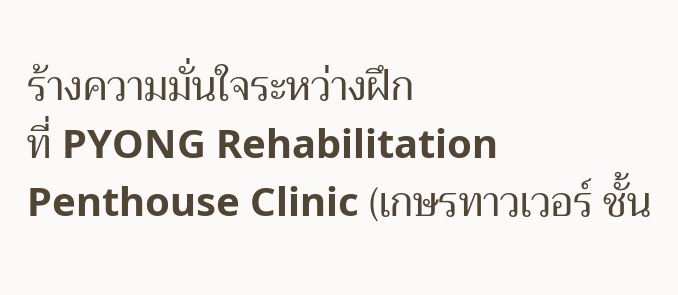ร้างความมั่นใจระหว่างฝึก
ที่ PYONG Rehabilitation Penthouse Clinic (เกษรทาวเวอร์ ชั้น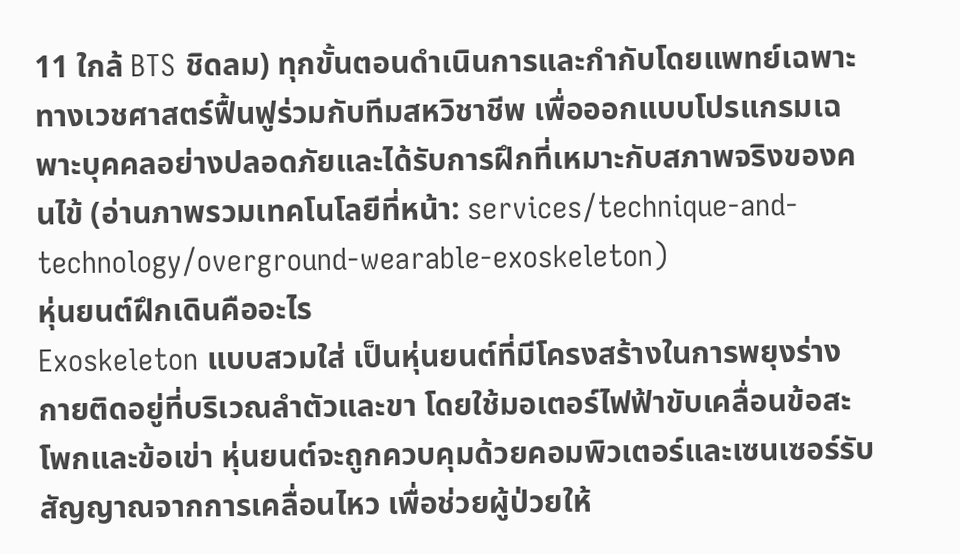11 ใกล้ BTS ชิดลม) ทุกขั้นตอนดำเนินการและกำกับโดยแพทย์เฉพาะทางเวชศาสตร์ฟื้นฟูร่วมกับทีมสหวิชาชีพ เพื่อออกแบบโปรแกรมเฉพาะบุคคลอย่างปลอดภัยและได้รับการฝึกที่เหมาะกับสภาพจริงของคนไข้ (อ่านภาพรวมเทคโนโลยีที่หน้า: services/technique-and-technology/overground-wearable-exoskeleton)
หุ่นยนต์ฝึกเดินคืออะไร
Exoskeleton แบบสวมใส่ เป็นหุ่นยนต์ที่มีโครงสร้างในการพยุงร่างกายติดอยู่ที่บริเวณลำตัวและขา โดยใช้มอเตอร์ไฟฟ้าขับเคลื่อนข้อสะโพกและข้อเข่า หุ่นยนต์จะถูกควบคุมด้วยคอมพิวเตอร์และเซนเซอร์รับสัญญาณจากการเคลื่อนไหว เพื่อช่วยผู้ป่วยให้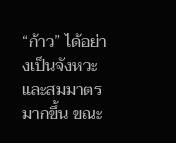“ก้าว” ได้อย่างเป็นจังหวะและสมมาตรมากขึ้น ขณะ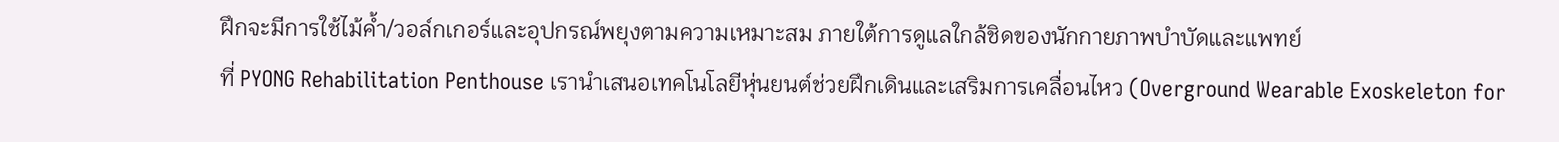ฝึกจะมีการใช้ไม้ค้ำ/วอล์กเกอร์และอุปกรณ์พยุงตามความเหมาะสม ภายใต้การดูแลใกล้ชิดของนักกายภาพบำบัดและแพทย์
ที่ PYONG Rehabilitation Penthouse เรานำเสนอเทคโนโลยีหุ่นยนต์ช่วยฝึกเดินและเสริมการเคลื่อนไหว (Overground Wearable Exoskeleton for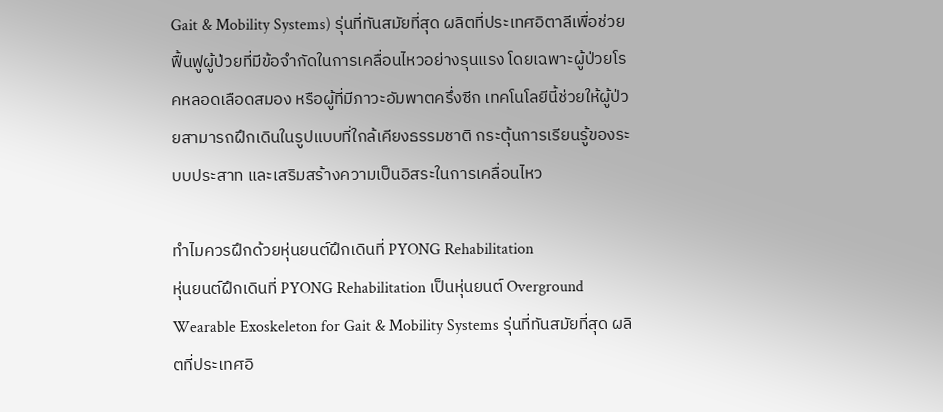Gait & Mobility Systems) รุ่นที่ทันสมัยที่สุด ผลิตที่ประเทศอิตาลีเพื่อช่วยฟื้นฟูผู้ป่วยที่มีข้อจำกัดในการเคลื่อนไหวอย่างรุนแรง โดยเฉพาะผู้ป่วยโรคหลอดเลือดสมอง หรือผู้ที่มีภาวะอัมพาตครึ่งซีก เทคโนโลยีนี้ช่วยให้ผู้ป่วยสามารถฝึกเดินในรูปแบบที่ใกล้เคียงธรรมชาติ กระตุ้นการเรียนรู้ของระบบประสาท และเสริมสร้างความเป็นอิสระในการเคลื่อนไหว

ทำไมควรฝึกด้วยหุ่นยนต์ฝึกเดินที่ PYONG Rehabilitation
หุ่นยนต์ฝึกเดินที่ PYONG Rehabilitation เป็นหุ่นยนต์ Overground Wearable Exoskeleton for Gait & Mobility Systems รุ่นที่ทันสมัยที่สุด ผลิตที่ประเทศอิ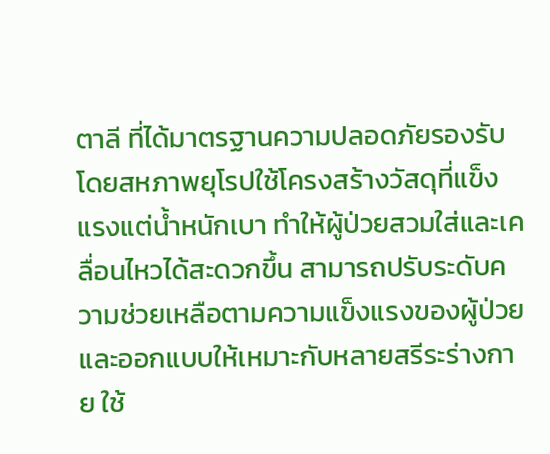ตาลี ที่ได้มาตรฐานความปลอดภัยรองรับโดยสหภาพยุโรปใช้โครงสร้างวัสดุที่แข็งแรงแต่น้ำหนักเบา ทำให้ผู้ป่วยสวมใส่และเคลื่อนไหวได้สะดวกขึ้น สามารถปรับระดับความช่วยเหลือตามความแข็งแรงของผู้ป่วย และออกแบบให้เหมาะกับหลายสรีระร่างกาย ใช้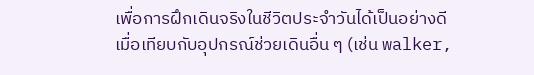เพื่อการฝึกเดินจริงในชีวิตประจำวันได้เป็นอย่างดี
เมื่อเทียบกับอุปกรณ์ช่วยเดินอื่น ๆ (เช่น walker,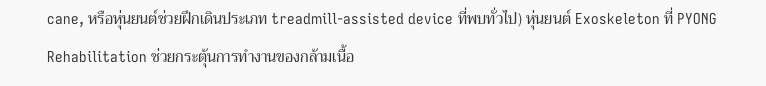cane, หรือหุ่นยนต์ช่วยฝึกเดินประเภท treadmill-assisted device ที่พบทั่วไป) หุ่นยนต์ Exoskeleton ที่ PYONG Rehabilitation ช่วยกระตุ้นการทำงานของกล้ามเนื้อ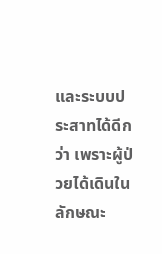และระบบประสาทได้ดีกว่า เพราะผู้ป่วยได้เดินในลักษณะ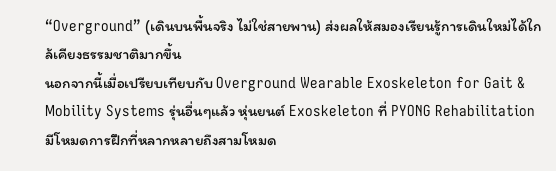“Overground” (เดินบนพื้นจริง ไม่ใช่สายพาน) ส่งผลให้สมองเรียนรู้การเดินใหม่ได้ใกล้เคียงธรรมชาติมากขึ้น
นอกจากนี้เมื่อเปรียบเทียบกับ Overground Wearable Exoskeleton for Gait & Mobility Systems รุ่นอื่นๆแล้ว หุ่นยนต์ Exoskeleton ที่ PYONG Rehabilitation มีโหมดการฝึกที่หลากหลายถึงสามโหมด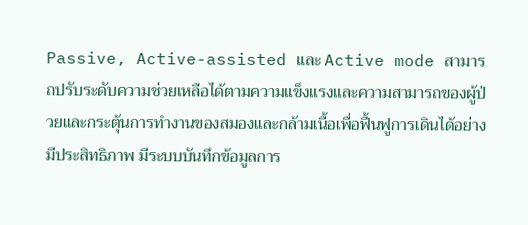Passive, Active-assisted และ Active mode สามารถปรับระดับความช่วยเหลือได้ตามความแข็งแรงและความสามารถของผู้ป่วยและกระตุ้นการทำงานของสมองและกล้ามเนื้อเพื่อฟื้นฟูการเดินได้อย่างมีประสิทธิภาพ มีระบบบันทึกข้อมูลการ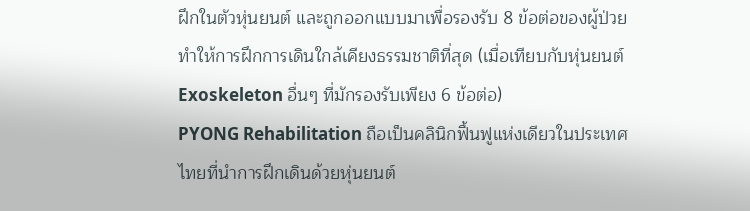ฝึกในตัวหุ่นยนต์ และถูกออกแบบมาเพื่อรองรับ 8 ข้อต่อของผู้ป่วยทำให้การฝึกการเดินใกล้เคียงธรรมชาติที่สุด (เมื่อเทียบกับหุ่นยนต์ Exoskeleton อื่นๆ ที่มักรองรับเพียง 6 ข้อต่อ)
PYONG Rehabilitation ถือเป็นคลินิกฟื้นฟูแห่งเดียวในประเทศไทยที่นำการฝึกเดินด้วยหุ่นยนต์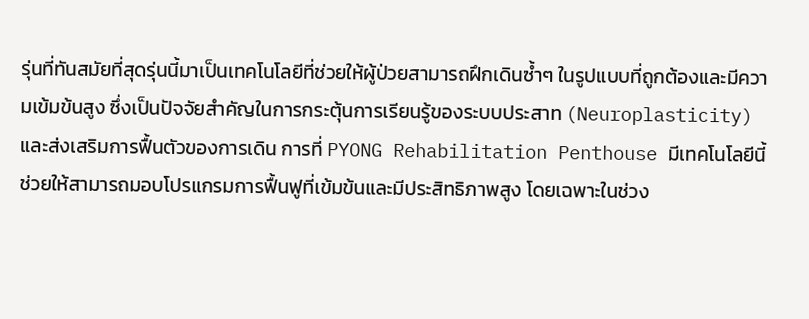รุ่นที่ทันสมัยที่สุดรุ่นนี้มาเป็นเทคโนโลยีที่ช่วยให้ผู้ป่วยสามารถฝึกเดินซ้ำๆ ในรูปแบบที่ถูกต้องและมีความเข้มข้นสูง ซึ่งเป็นปัจจัยสำคัญในการกระตุ้นการเรียนรู้ของระบบประสาท (Neuroplasticity) และส่งเสริมการฟื้นตัวของการเดิน การที่ PYONG Rehabilitation Penthouse มีเทคโนโลยีนี้ ช่วยให้สามารถมอบโปรแกรมการฟื้นฟูที่เข้มข้นและมีประสิทธิภาพสูง โดยเฉพาะในช่วง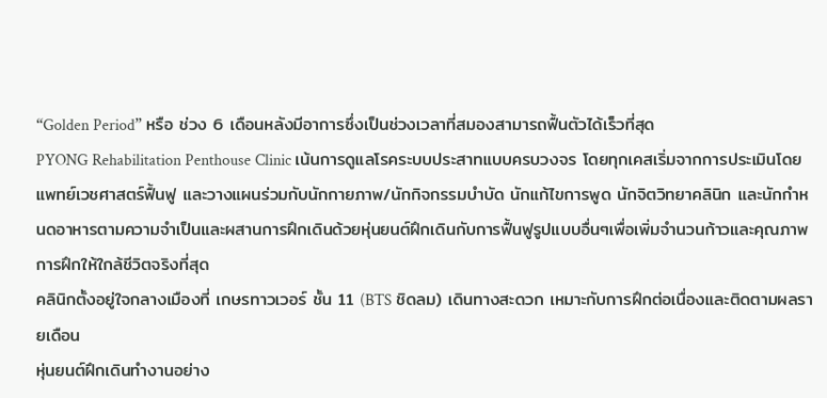“Golden Period” หรือ ช่วง 6 เดือนหลังมีอาการซึ่งเป็นช่วงเวลาที่สมองสามารถฟื้นตัวได้เร็วที่สุด
PYONG Rehabilitation Penthouse Clinic เน้นการดูแลโรคระบบประสาทแบบครบวงจร โดยทุกเคสเริ่มจากการประเมินโดย แพทย์เวชศาสตร์ฟื้นฟู และวางแผนร่วมกับนักกายภาพ/นักกิจกรรมบำบัด นักแก้ไขการพูด นักจิตวิทยาคลินิก และนักกำหนดอาหารตามความจำเป็นและผสานการฝึกเดินด้วยหุ่นยนต์ฝึกเดินกับการฟื้นฟูรูปแบบอื่นๆเพื่อเพิ่มจำนวนก้าวและคุณภาพการฝึกให้ใกล้ชีวิตจริงที่สุด
คลินิกตั้งอยู่ใจกลางเมืองที่ เกษรทาวเวอร์ ชั้น 11 (BTS ชิดลม) เดินทางสะดวก เหมาะกับการฝึกต่อเนื่องและติดตามผลรายเดือน
หุ่นยนต์ฝึกเดินทำงานอย่าง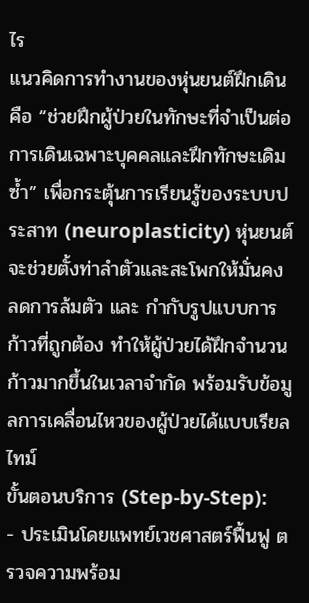ไร
แนวคิดการทำงานของหุ่นยนต์ฝึกเดินคือ “ช่วยฝึกผู้ป่วยในทักษะที่จำเป็นต่อการเดินเฉพาะบุคคลและฝึกทักษะเดิมซ้ำ” เพื่อกระตุ้นการเรียนรู้ของระบบประสาท (neuroplasticity) หุ่นยนต์จะช่วยตั้งท่าลำตัวและสะโพกให้มั่นคง ลดการล้มตัว และ กำกับรูปแบบการก้าวที่ถูกต้อง ทำให้ผู้ป่วยได้ฝึกจำนวนก้าวมากขึ้นในเวลาจำกัด พร้อมรับข้อมูลการเคลื่อนไหวของผู้ป่วยได้แบบเรียลไทม์
ขั้นตอนบริการ (Step-by-Step):
- ประเมินโดยแพทย์เวชศาสตร์ฟื้นฟู ตรวจความพร้อม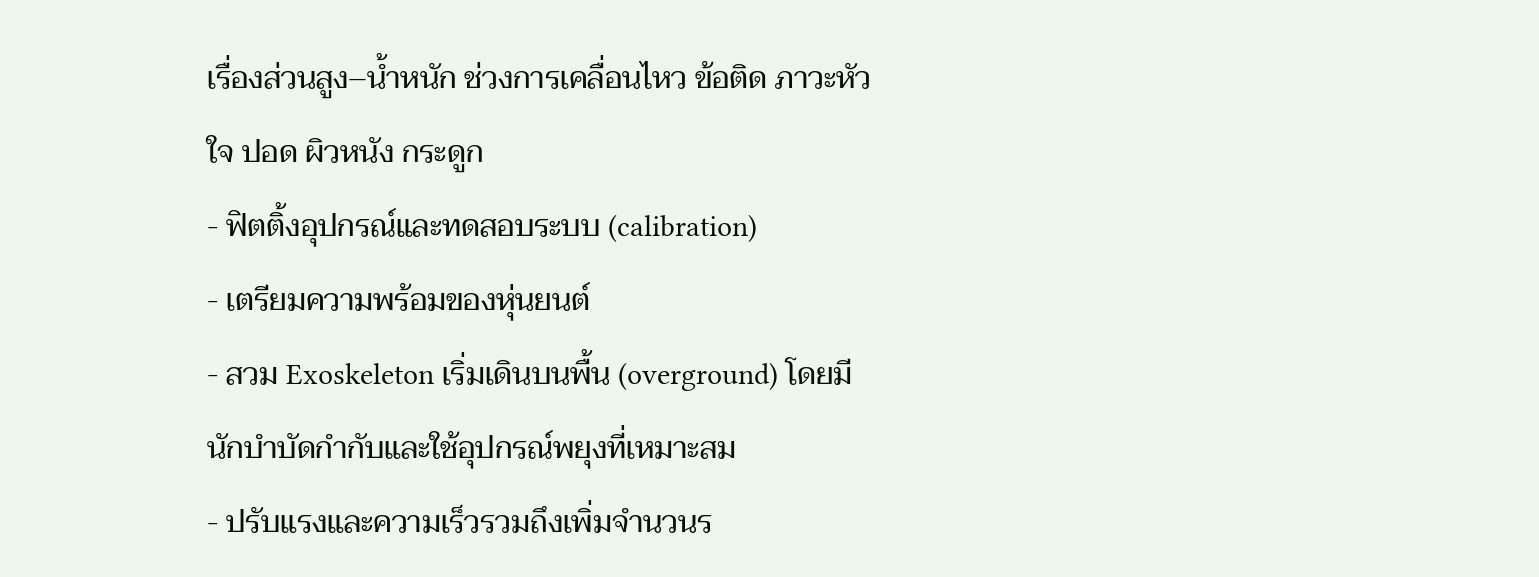เรื่องส่วนสูง–น้ำหนัก ช่วงการเคลื่อนไหว ข้อติด ภาวะหัวใจ ปอด ผิวหนัง กระดูก
- ฟิตติ้งอุปกรณ์และทดสอบระบบ (calibration)
- เตรียมความพร้อมของหุ่นยนต์
- สวม Exoskeleton เริ่มเดินบนพื้น (overground) โดยมีนักบำบัดกำกับและใช้อุปกรณ์พยุงที่เหมาะสม
- ปรับแรงและความเร็วรวมถึงเพิ่มจำนวนร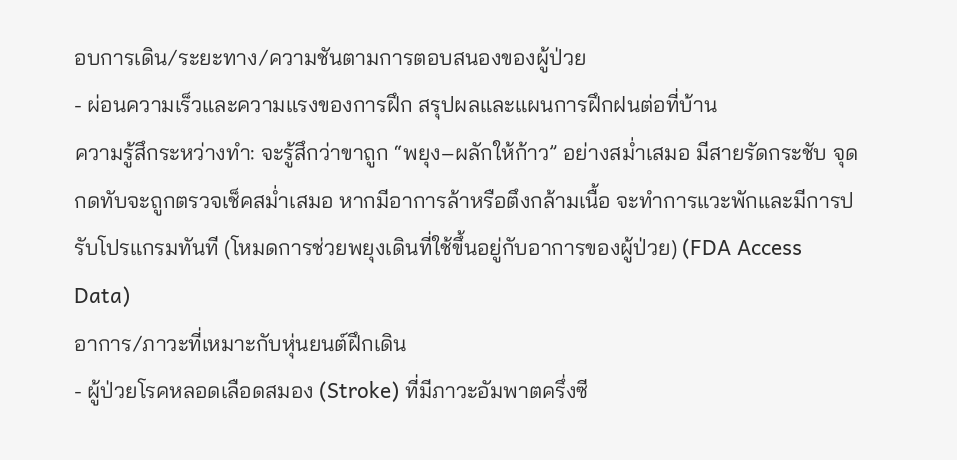อบการเดิน/ระยะทาง/ความชันตามการตอบสนองของผู้ป่วย
- ผ่อนความเร็วและความแรงของการฝึก สรุปผลและแผนการฝึกฝนต่อที่บ้าน
ความรู้สึกระหว่างทำ: จะรู้สึกว่าขาถูก “พยุง–ผลักให้ก้าว” อย่างสม่ำเสมอ มีสายรัดกระชับ จุดกดทับจะถูกตรวจเช็คสม่ำเสมอ หากมีอาการล้าหรือตึงกล้ามเนื้อ จะทำการแวะพักและมีการปรับโปรแกรมทันที (โหมดการช่วยพยุงเดินที่ใช้ขึ้นอยู่กับอาการของผู้ป่วย) (FDA Access Data)
อาการ/ภาวะที่เหมาะกับหุ่นยนต์ฝึกเดิน
- ผู้ป่วยโรคหลอดเลือดสมอง (Stroke) ที่มีภาวะอัมพาตครึ่งซี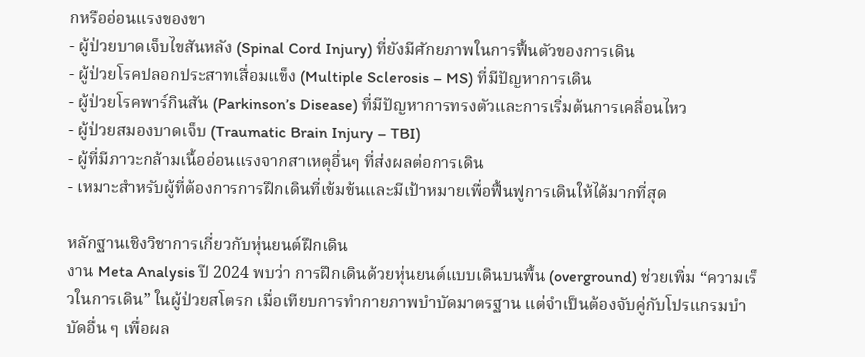กหรืออ่อนแรงของขา
- ผู้ป่วยบาดเจ็บไขสันหลัง (Spinal Cord Injury) ที่ยังมีศักยภาพในการฟื้นตัวของการเดิน
- ผู้ป่วยโรคปลอกประสาทเสื่อมแข็ง (Multiple Sclerosis – MS) ที่มีปัญหาการเดิน
- ผู้ป่วยโรคพาร์กินสัน (Parkinson’s Disease) ที่มีปัญหาการทรงตัวและการเริ่มต้นการเคลื่อนไหว
- ผู้ป่วยสมองบาดเจ็บ (Traumatic Brain Injury – TBI)
- ผู้ที่มีภาวะกล้ามเนื้ออ่อนแรงจากสาเหตุอื่นๆ ที่ส่งผลต่อการเดิน
- เหมาะสำหรับผู้ที่ต้องการการฝึกเดินที่เข้มข้นและมีเป้าหมายเพื่อฟื้นฟูการเดินให้ได้มากที่สุด

หลักฐานเชิงวิชาการเกี่ยวกับหุ่นยนต์ฝึกเดิน
งาน Meta Analysis ปี 2024 พบว่า การฝึกเดินด้วยหุ่นยนต์แบบเดินบนพื้น (overground) ช่วยเพิ่ม “ความเร็วในการเดิน” ในผู้ป่วยสโตรก เมื่อเทียบการทำกายภาพบำบัดมาตรฐาน แต่จำเป็นต้องจับคู่กับโปรแกรมบำบัดอื่น ๆ เพื่อผล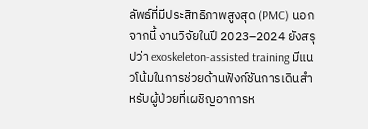ลัพธ์ที่มีประสิทธิภาพสูงสุด (PMC) นอกจากนี้ งานวิจัยในปี 2023–2024 ยังสรุปว่า exoskeleton-assisted training มีแนวโน้มในการช่วยด้านฟังก์ชันการเดินสำหรับผู้ป่วยที่เผชิญอาการห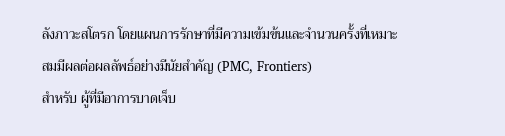ลังภาวะสโตรก โดยแผนการรักษาที่มีความเข้มข้นและจำนวนครั้งที่เหมาะสมมีผลต่อผลลัพธ์อย่างมีนัยสำคัญ (PMC, Frontiers)
สำหรับ ผู้ที่มีอาการบาดเจ็บ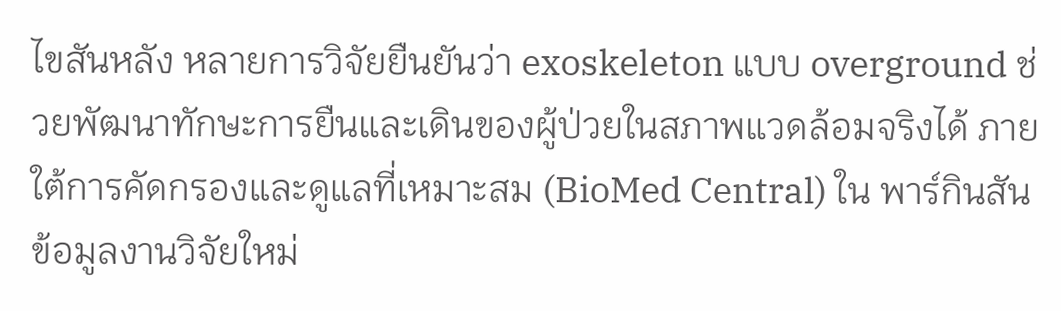ไขสันหลัง หลายการวิจัยยืนยันว่า exoskeleton แบบ overground ช่วยพัฒนาทักษะการยืนและเดินของผู้ป่วยในสภาพแวดล้อมจริงได้ ภายใต้การคัดกรองและดูแลที่เหมาะสม (BioMed Central) ใน พาร์กินสัน ข้อมูลงานวิจัยใหม่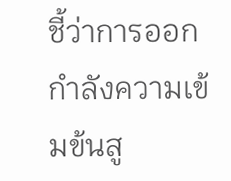ชี้ว่าการออกกำลังความเข้มข้นสู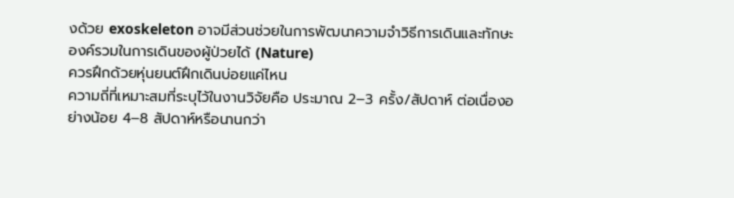งด้วย exoskeleton อาจมีส่วนช่วยในการพัฒนาความจำวิธีการเดินและทักษะองค์รวมในการเดินของผู้ป่วยได้ (Nature)
ควรฝึกด้วยหุ่นยนต์ฝึกเดินบ่อยแค่ไหน
ความถี่ที่เหมาะสมที่ระบุไว้ในงานวิจัยคือ ประมาณ 2–3 ครั้ง/สัปดาห์ ต่อเนื่องอย่างน้อย 4–8 สัปดาห์หรือนานกว่า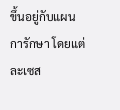ขึ้นอยู่กับแผนการักษา โดยแต่ละเซส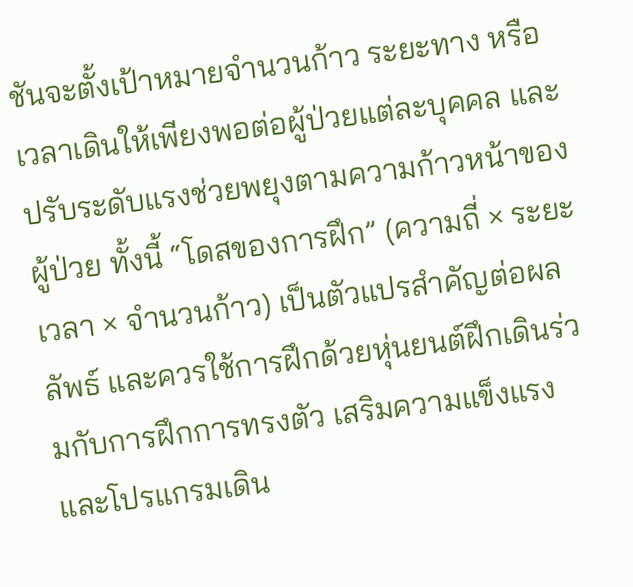ชันจะตั้งเป้าหมายจำนวนก้าว ระยะทาง หรือเวลาเดินให้เพียงพอต่อผู้ป่วยแต่ละบุคคล และปรับระดับแรงช่วยพยุงตามความก้าวหน้าของผู้ป่วย ทั้งนี้ “โดสของการฝึก” (ความถี่ × ระยะเวลา × จำนวนก้าว) เป็นตัวแปรสำคัญต่อผลลัพธ์ และควรใช้การฝึกด้วยหุ่นยนต์ฝึกเดินร่วมกับการฝึกการทรงตัว เสริมความแข็งแรง และโปรแกรมเดิน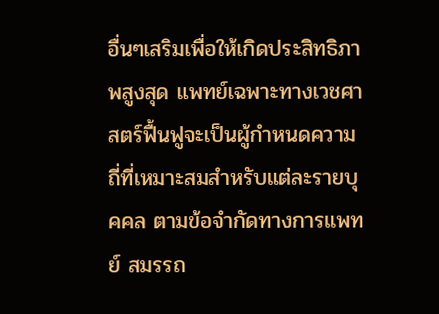อื่นๆเสริมเพื่อให้เกิดประสิทธิภาพสูงสุด แพทย์เฉพาะทางเวชศาสตร์ฟื้นฟูจะเป็นผู้กำหนดความถี่ที่เหมาะสมสำหรับแต่ละรายบุคคล ตามข้อจำกัดทางการแพทย์ สมรรถ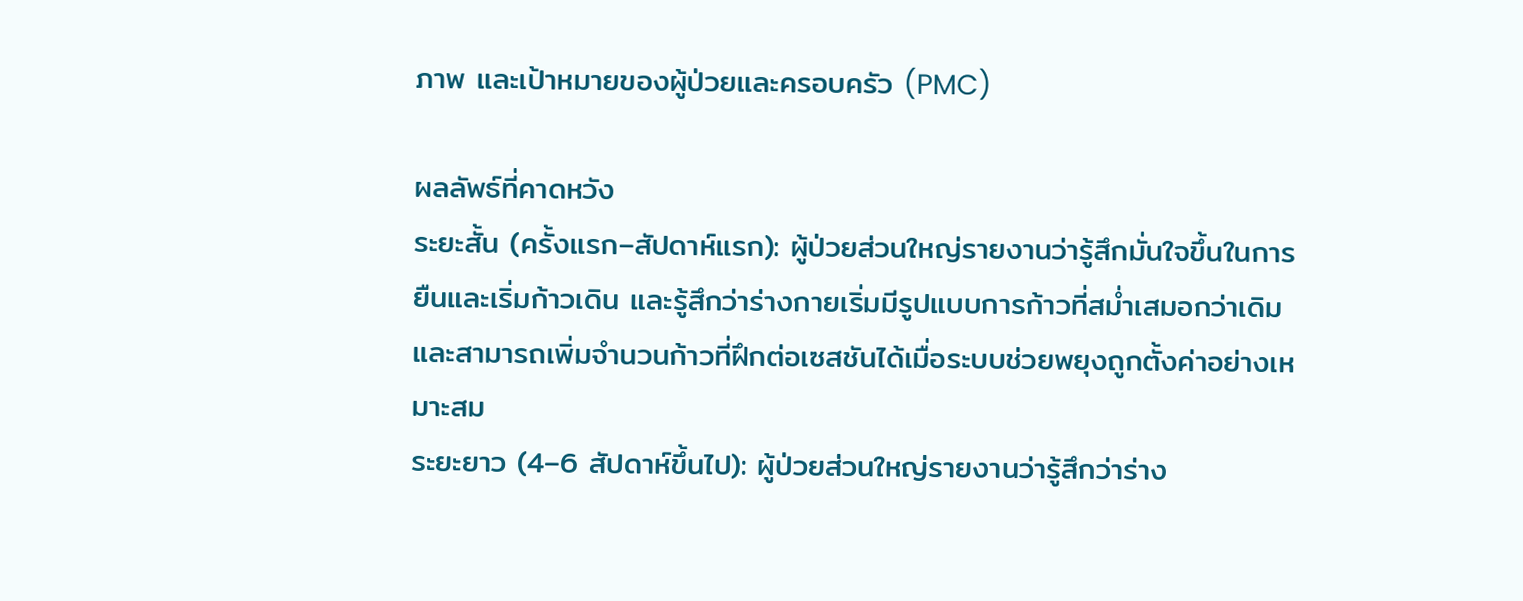ภาพ และเป้าหมายของผู้ป่วยและครอบครัว (PMC)

ผลลัพธ์ที่คาดหวัง
ระยะสั้น (ครั้งแรก–สัปดาห์แรก): ผู้ป่วยส่วนใหญ่รายงานว่ารู้สึกมั่นใจขึ้นในการยืนและเริ่มก้าวเดิน และรู้สึกว่าร่างกายเริ่มมีรูปแบบการก้าวที่สม่ำเสมอกว่าเดิม และสามารถเพิ่มจำนวนก้าวที่ฝึกต่อเซสชันได้เมื่อระบบช่วยพยุงถูกตั้งค่าอย่างเหมาะสม
ระยะยาว (4–6 สัปดาห์ขึ้นไป): ผู้ป่วยส่วนใหญ่รายงานว่ารู้สึกว่าร่าง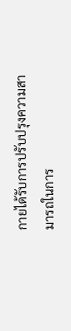กายได้รับการปรับปรุงความสามารถในการ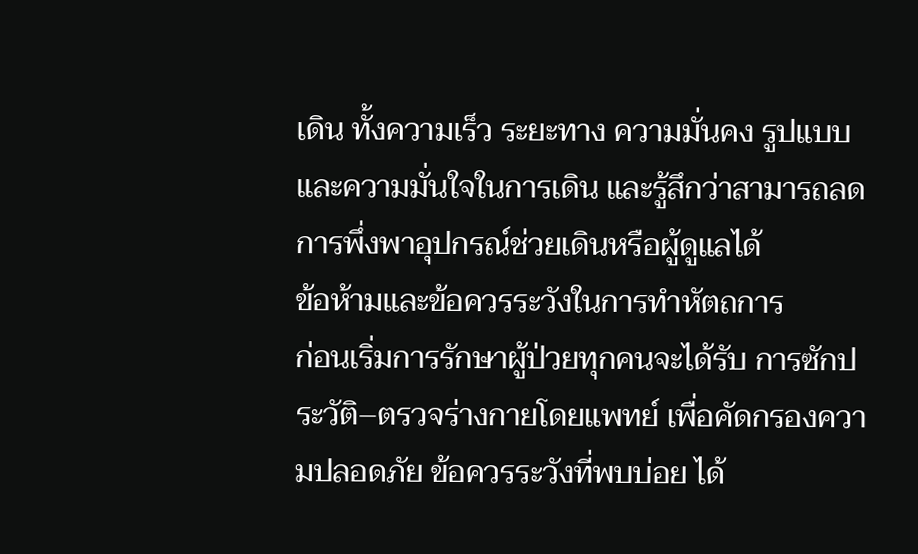เดิน ทั้งความเร็ว ระยะทาง ความมั่นคง รูปแบบและความมั่นใจในการเดิน และรู้สึกว่าสามารถลดการพึ่งพาอุปกรณ์ช่วยเดินหรือผู้ดูแลได้
ข้อห้ามและข้อควรระวังในการทำหัตถการ
ก่อนเริ่มการรักษาผู้ป่วยทุกคนจะได้รับ การซักประวัติ–ตรวจร่างกายโดยแพทย์ เพื่อคัดกรองความปลอดภัย ข้อควรระวังที่พบบ่อย ได้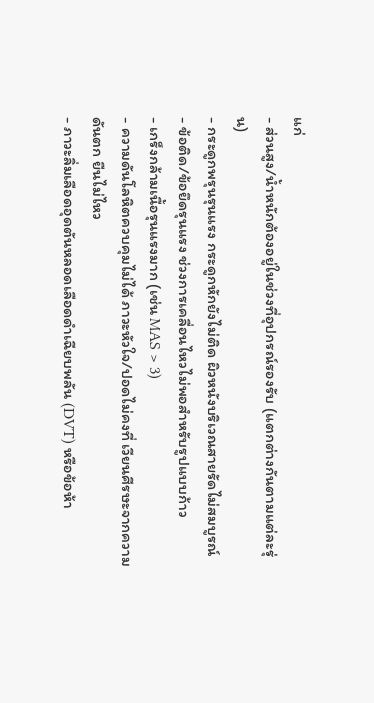แก่
- ส่วนสูง/น้ำหนักต้องอยู่ในช่วงที่อุปกรณ์รองรับ (แตกต่างกันตามแต่ละรุ่น)
- กระดูกพรุนรุนแรง กระดูกหักยังไม่ติด ผิวหนังบริเวณสายรัดไม่สมบูรณ์
- ข้อติด/ข้อยึดรุนแรง ช่วงการเคลื่อนไหวไม่พอสำหรับรูปแบบก้าว
- เกร็งกล้ามเนื้อรุนแรงมาก (เช่น MAS > 3)
- ความดันโลหิตควบคุมไม่ได้ ภาวะหัวใจ/ปอดไม่คงที่ เวียนศีรษะจากความดันตก ยืนไม่ไหว
- ภาวะลิ่มเลือดอุดตันหลอดเลือดดำเฉียบพลัน (DVT) หรือข้อห้า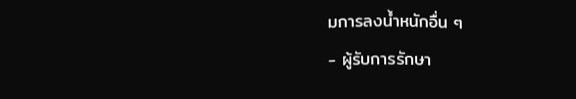มการลงน้ำหนักอื่น ๆ
- ผู้รับการรักษา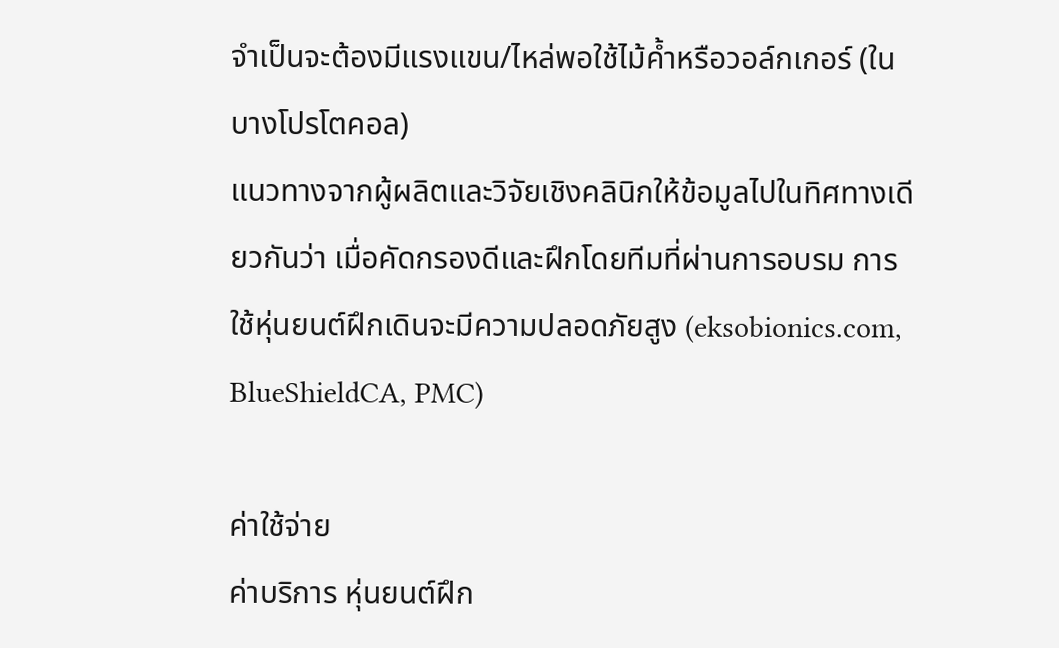จำเป็นจะต้องมีแรงแขน/ไหล่พอใช้ไม้ค้ำหรือวอล์กเกอร์ (ในบางโปรโตคอล)
แนวทางจากผู้ผลิตและวิจัยเชิงคลินิกให้ข้อมูลไปในทิศทางเดียวกันว่า เมื่อคัดกรองดีและฝึกโดยทีมที่ผ่านการอบรม การใช้หุ่นยนต์ฝึกเดินจะมีความปลอดภัยสูง (eksobionics.com, BlueShieldCA, PMC)

ค่าใช้จ่าย
ค่าบริการ หุ่นยนต์ฝึก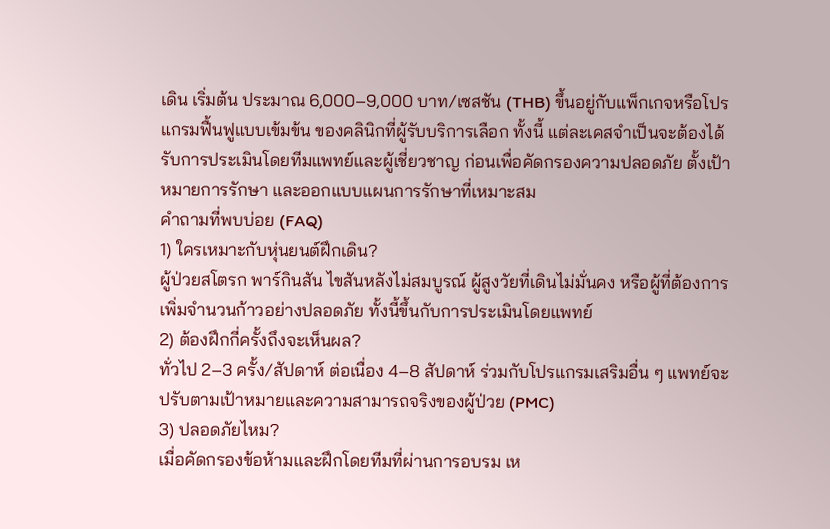เดิน เริ่มต้น ประมาณ 6,000–9,000 บาท/เซสชัน (THB) ขึ้นอยู่กับแพ็กเกจหรือโปรแกรมฟื้นฟูแบบเข้มข้น ของคลินิกที่ผู้รับบริการเลือก ทั้งนี้ แต่ละเคสจำเป็นจะต้องได้รับการประเมินโดยทีมแพทย์และผู้เชี่ยวชาญ ก่อนเพื่อคัดกรองความปลอดภัย ตั้งเป้าหมายการรักษา และออกแบบแผนการรักษาที่เหมาะสม
คำถามที่พบบ่อย (FAQ)
1) ใครเหมาะกับหุ่นยนต์ฝึกเดิน?
ผู้ป่วยสโตรก พาร์กินสัน ไขสันหลังไม่สมบูรณ์ ผู้สูงวัยที่เดินไม่มั่นคง หรือผู้ที่ต้องการเพิ่มจำนวนก้าวอย่างปลอดภัย ทั้งนี้ขึ้นกับการประเมินโดยแพทย์
2) ต้องฝึกกี่ครั้งถึงจะเห็นผล?
ทั่วไป 2–3 ครั้ง/สัปดาห์ ต่อเนื่อง 4–8 สัปดาห์ ร่วมกับโปรแกรมเสริมอื่น ๆ แพทย์จะปรับตามเป้าหมายและความสามารถจริงของผู้ป่วย (PMC)
3) ปลอดภัยไหม?
เมื่อคัดกรองข้อห้ามและฝึกโดยทีมที่ผ่านการอบรม เห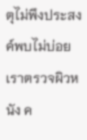ตุไม่พึงประสงค์พบไม่บ่อย เราตรวจผิวหนัง ค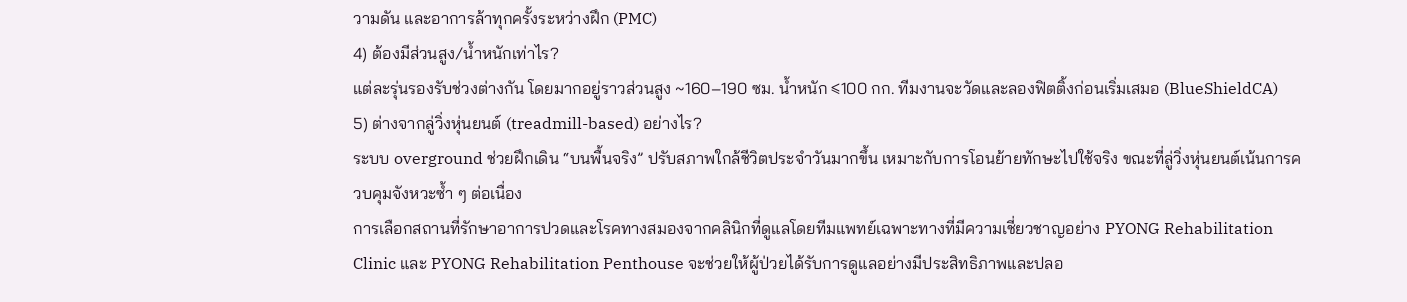วามดัน และอาการล้าทุกครั้งระหว่างฝึก (PMC)
4) ต้องมีส่วนสูง/น้ำหนักเท่าไร?
แต่ละรุ่นรองรับช่วงต่างกัน โดยมากอยู่ราวส่วนสูง ~160–190 ซม. น้ำหนัก ≤100 กก. ทีมงานจะวัดและลองฟิตติ้งก่อนเริ่มเสมอ (BlueShieldCA)
5) ต่างจากลู่วิ่งหุ่นยนต์ (treadmill-based) อย่างไร?
ระบบ overground ช่วยฝึกเดิน “บนพื้นจริง” ปรับสภาพใกล้ชีวิตประจำวันมากขึ้น เหมาะกับการโอนย้ายทักษะไปใช้จริง ขณะที่ลู่วิ่งหุ่นยนต์เน้นการควบคุมจังหวะซ้ำ ๆ ต่อเนื่อง
การเลือกสถานที่รักษาอาการปวดและโรคทางสมองจากคลินิกที่ดูแลโดยทีมแพทย์เฉพาะทางที่มีความเชี่ยวชาญอย่าง PYONG Rehabilitation Clinic และ PYONG Rehabilitation Penthouse จะช่วยให้ผู้ป่วยได้รับการดูแลอย่างมีประสิทธิภาพและปลอ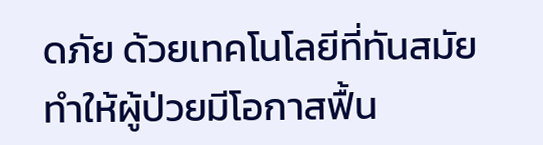ดภัย ด้วยเทคโนโลยีที่ทันสมัย ทำให้ผู้ป่วยมีโอกาสฟื้น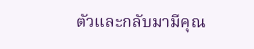ตัวและกลับมามีคุณ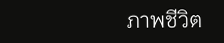ภาพชีวิต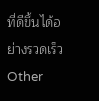ที่ดีขึ้นได้อย่างรวดเร็ว
Other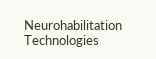Neurohabilitation Technologies